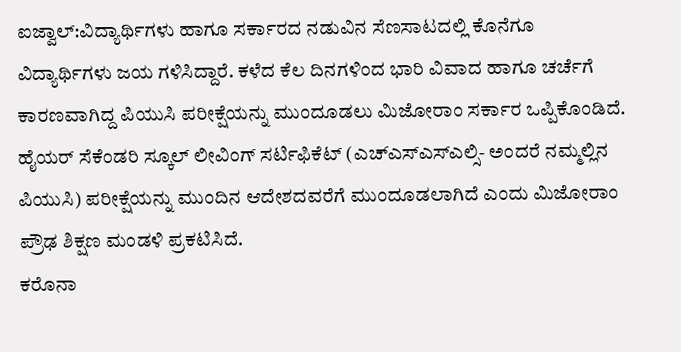ಐಜ್ವಾಲ್:ವಿದ್ಯಾರ್ಥಿಗಳು ಹಾಗೂ ಸರ್ಕಾರದ ನಡುವಿನ ಸೆಣಸಾಟದಲ್ಲಿ ಕೊನೆಗೂ ವಿದ್ಯಾರ್ಥಿಗಳು ಜಯ ಗಳಿಸಿದ್ದಾರೆ. ಕಳೆದ ಕೆಲ ದಿನಗಳಿಂದ ಭಾರಿ ವಿವಾದ ಹಾಗೂ ಚರ್ಚೆಗೆ ಕಾರಣವಾಗಿದ್ದ ಪಿಯುಸಿ ಪರೀಕ್ಷೆಯನ್ನು ಮುಂದೂಡಲು ಮಿಜೋರಾಂ ಸರ್ಕಾರ ಒಪ್ಪಿಕೊಂಡಿದೆ.
ಹೈಯರ್ ಸೆಕೆಂಡರಿ ಸ್ಕೂಲ್ ಲೀವಿಂಗ್ ಸರ್ಟಿಫಿಕೆಟ್ (ಎಚ್ಎಸ್ಎಸ್ಎಲ್ಸಿ- ಅಂದರೆ ನಮ್ಮಲ್ಲಿನ ಪಿಯುಸಿ) ಪರೀಕ್ಷೆಯನ್ನು ಮುಂದಿನ ಆದೇಶದವರೆಗೆ ಮುಂದೂಡಲಾಗಿದೆ ಎಂದು ಮಿಜೋರಾಂ ಪ್ರೌಢ ಶಿಕ್ಷಣ ಮಂಡಳಿ ಪ್ರಕಟಿಸಿದೆ.
ಕರೊನಾ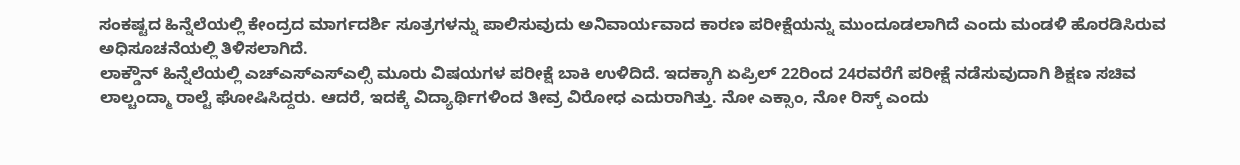ಸಂಕಷ್ಟದ ಹಿನ್ನೆಲೆಯಲ್ಲಿ ಕೇಂದ್ರದ ಮಾರ್ಗದರ್ಶಿ ಸೂತ್ರಗಳನ್ನು ಪಾಲಿಸುವುದು ಅನಿವಾರ್ಯವಾದ ಕಾರಣ ಪರೀಕ್ಷೆಯನ್ನು ಮುಂದೂಡಲಾಗಿದೆ ಎಂದು ಮಂಡಳಿ ಹೊರಡಿಸಿರುವ ಅಧಿಸೂಚನೆಯಲ್ಲಿ ತಿಳಿಸಲಾಗಿದೆ.
ಲಾಕ್ಡೌನ್ ಹಿನ್ನೆಲೆಯಲ್ಲಿ ಎಚ್ಎಸ್ಎಸ್ಎಲ್ಸಿ ಮೂರು ವಿಷಯಗಳ ಪರೀಕ್ಷೆ ಬಾಕಿ ಉಳಿದಿದೆ. ಇದಕ್ಕಾಗಿ ಏಪ್ರಿಲ್ 22ರಿಂದ 24ರವರೆಗೆ ಪರೀಕ್ಷೆ ನಡೆಸುವುದಾಗಿ ಶಿಕ್ಷಣ ಸಚಿವ ಲಾಲ್ಚಂದ್ಮಾ ರಾಲ್ಟೆ ಘೋಷಿಸಿದ್ದರು. ಆದರೆ, ಇದಕ್ಕೆ ವಿದ್ಯಾರ್ಥಿಗಳಿಂದ ತೀವ್ರ ವಿರೋಧ ಎದುರಾಗಿತ್ತು. ನೋ ಎಕ್ಸಾಂ, ನೋ ರಿಸ್ಕ್ ಎಂದು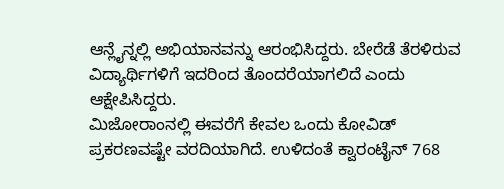ಆನ್ಲೈನ್ನಲ್ಲಿ ಅಭಿಯಾನವನ್ನು ಆರಂಭಿಸಿದ್ದರು. ಬೇರೆಡೆ ತೆರಳಿರುವ ವಿದ್ಯಾರ್ಥಿಗಳಿಗೆ ಇದರಿಂದ ತೊಂದರೆಯಾಗಲಿದೆ ಎಂದು ಆಕ್ಷೇಪಿಸಿದ್ದರು.
ಮಿಜೋರಾಂನಲ್ಲಿ ಈವರೆಗೆ ಕೇವಲ ಒಂದು ಕೋವಿಡ್ ಪ್ರಕರಣವಷ್ಟೇ ವರದಿಯಾಗಿದೆ. ಉಳಿದಂತೆ ಕ್ವಾರಂಟೈನ್ 768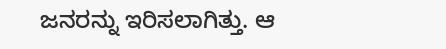ಜನರನ್ನು ಇರಿಸಲಾಗಿತ್ತು. ಆ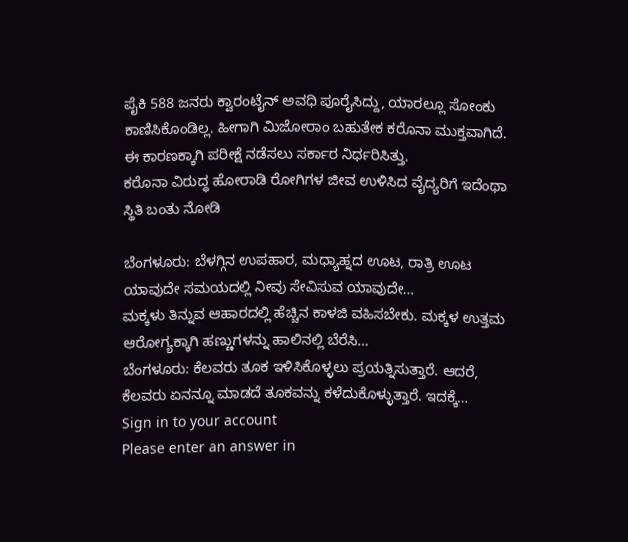ಪೈಕಿ 588 ಜನರು ಕ್ವಾರಂಟೈನ್ ಅವಧಿ ಪೂರೈಸಿದ್ದು, ಯಾರಲ್ಲೂ ಸೋಂಕು ಕಾಣಿಸಿಕೊಂಡಿಲ್ಲ. ಹೀಗಾಗಿ ಮಿಜೋರಾಂ ಬಹುತೇಕ ಕರೊನಾ ಮುಕ್ತವಾಗಿದೆ. ಈ ಕಾರಣಕ್ಕಾಗಿ ಪರೀಕ್ಷೆ ನಡೆಸಲು ಸರ್ಕಾರ ನಿರ್ಧರಿಸಿತ್ತು.
ಕರೊನಾ ವಿರುದ್ಧ ಹೋರಾಡಿ ರೋಗಿಗಳ ಜೀವ ಉಳಿಸಿದ ವೈದ್ಯರಿಗೆ ಇದೆಂಥಾ ಸ್ಥಿತಿ ಬಂತು ನೋಡಿ

ಬೆಂಗಳೂರು: ಬೆಳಗ್ಗಿನ ಉಪಹಾರ, ಮಧ್ಯಾಹ್ನದ ಊಟ, ರಾತ್ರಿ ಊಟ ಯಾವುದೇ ಸಮಯದಲ್ಲಿ ನೀವು ಸೇವಿಸುವ ಯಾವುದೇ…
ಮಕ್ಕಳು ತಿನ್ನುವ ಆಹಾರದಲ್ಲಿ ಹೆಚ್ಚಿನ ಕಾಳಜಿ ವಹಿಸಬೇಕು. ಮಕ್ಕಳ ಉತ್ತಮ ಆರೋಗ್ಯಕ್ಕಾಗಿ ಹಣ್ಣುಗಳನ್ನು ಹಾಲಿನಲ್ಲಿ ಬೆರೆಸಿ…
ಬೆಂಗಳೂರು: ಕೆಲವರು ತೂಕ ಇಳಿಸಿಕೊಳ್ಳಲು ಪ್ರಯತ್ನಿಸುತ್ತಾರೆ. ಆದರೆ, ಕೆಲವರು ಏನನ್ನೂ ಮಾಡದೆ ತೂಕವನ್ನು ಕಳೆದುಕೊಳ್ಳುತ್ತಾರೆ. ಇದಕ್ಕೆ…
Sign in to your account
Please enter an answer in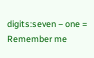digits:seven − one =
Remember me